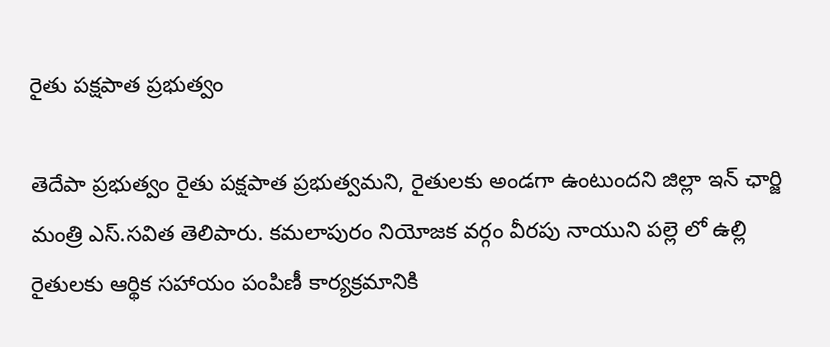రైతు పక్షపాత ప్రభుత్వం

తెదేపా ప్రభుత్వం రైతు పక్షపాత ప్రభుత్వమని, రైతులకు అండగా ఉంటుందని జిల్లా ఇన్ ఛార్జి మంత్రి ఎస్.సవిత తెలిపారు. కమలాపురం నియోజక వర్గం వీరపు నాయుని పల్లె లో ఉల్లి రైతులకు ఆర్థిక సహాయం పంపిణీ కార్యక్రమానికి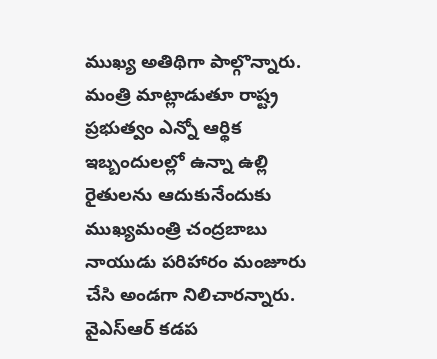ముఖ్య అతిథిగా పాల్గొన్నారు. మంత్రి మాట్లాడుతూ రాష్ట్ర ప్రభుత్వం ఎన్నో ఆర్థిక ఇబ్బందులల్లో ఉన్నా ఉల్లి రైతులను ఆదుకునేందుకు ముఖ్యమంత్రి చంద్రబాబు నాయుడు పరిహారం మంజూరు చేసి అండగా నిలిచారన్నారు. వైఎస్ఆర్ కడప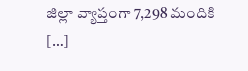జిల్లా వ్యాప్తంగా 7,298 మందికి […]